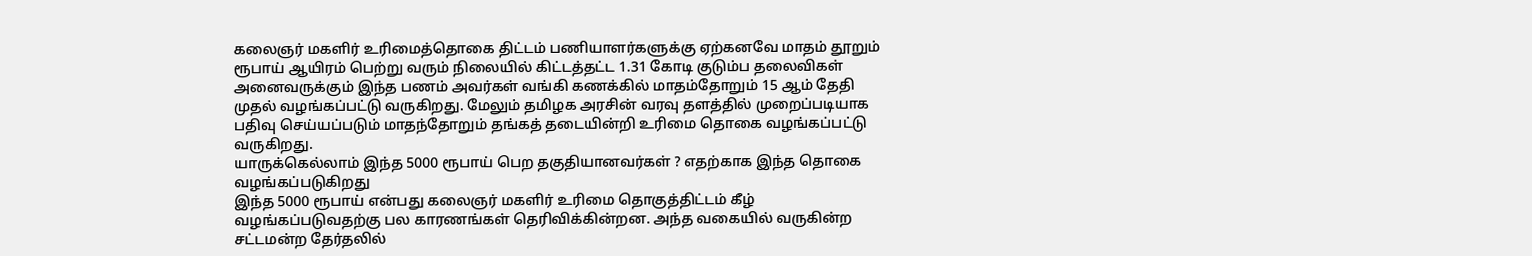கலைஞர் மகளிர் உரிமைத்தொகை திட்டம் பணியாளர்களுக்கு ஏற்கனவே மாதம் தூறும் ரூபாய் ஆயிரம் பெற்று வரும் நிலையில் கிட்டத்தட்ட 1.31 கோடி குடும்ப தலைவிகள் அனைவருக்கும் இந்த பணம் அவர்கள் வங்கி கணக்கில் மாதம்தோறும் 15 ஆம் தேதி முதல் வழங்கப்பட்டு வருகிறது. மேலும் தமிழக அரசின் வரவு தளத்தில் முறைப்படியாக பதிவு செய்யப்படும் மாதந்தோறும் தங்கத் தடையின்றி உரிமை தொகை வழங்கப்பட்டு வருகிறது.
யாருக்கெல்லாம் இந்த 5000 ரூபாய் பெற தகுதியானவர்கள் ? எதற்காக இந்த தொகை வழங்கப்படுகிறது
இந்த 5000 ரூபாய் என்பது கலைஞர் மகளிர் உரிமை தொகுத்திட்டம் கீழ் வழங்கப்படுவதற்கு பல காரணங்கள் தெரிவிக்கின்றன. அந்த வகையில் வருகின்ற சட்டமன்ற தேர்தலில்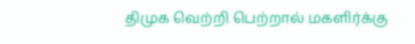திமுக வெற்றி பெற்றால் மகளிர்க்கு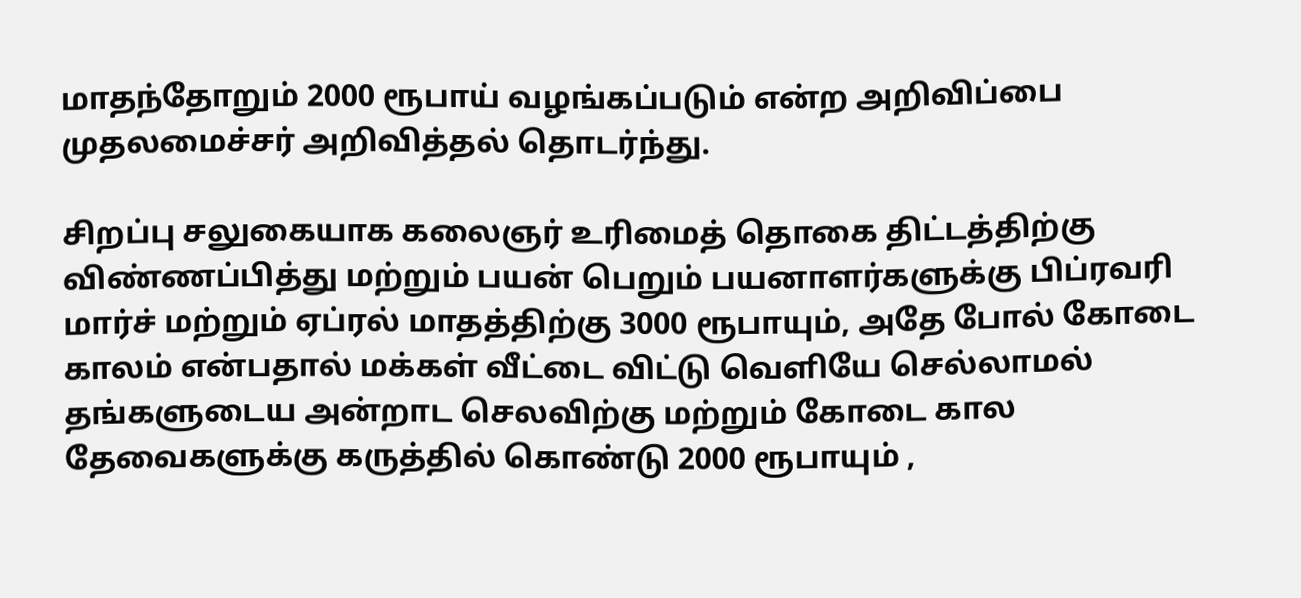மாதந்தோறும் 2000 ரூபாய் வழங்கப்படும் என்ற அறிவிப்பை முதலமைச்சர் அறிவித்தல் தொடர்ந்து.

சிறப்பு சலுகையாக கலைஞர் உரிமைத் தொகை திட்டத்திற்கு விண்ணப்பித்து மற்றும் பயன் பெறும் பயனாளர்களுக்கு பிப்ரவரி மார்ச் மற்றும் ஏப்ரல் மாதத்திற்கு 3000 ரூபாயும், அதே போல் கோடை காலம் என்பதால் மக்கள் வீட்டை விட்டு வெளியே செல்லாமல் தங்களுடைய அன்றாட செலவிற்கு மற்றும் கோடை கால தேவைகளுக்கு கருத்தில் கொண்டு 2000 ரூபாயும் ,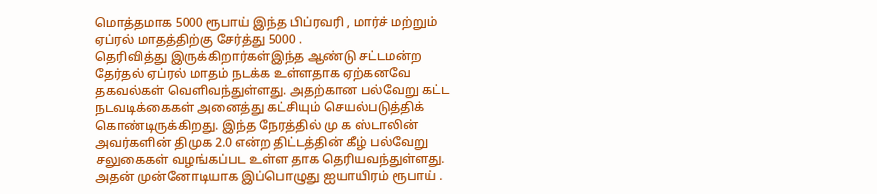மொத்தமாக 5000 ரூபாய் இந்த பிப்ரவரி , மார்ச் மற்றும் ஏப்ரல் மாதத்திற்கு சேர்த்து 5000 .
தெரிவித்து இருக்கிறார்கள்இந்த ஆண்டு சட்டமன்ற தேர்தல் ஏப்ரல் மாதம் நடக்க உள்ளதாக ஏற்கனவே தகவல்கள் வெளிவந்துள்ளது. அதற்கான பல்வேறு கட்ட நடவடிக்கைகள் அனைத்து கட்சியும் செயல்படுத்திக் கொண்டிருக்கிறது. இந்த நேரத்தில் மு க ஸ்டாலின் அவர்களின் திமுக 2.0 என்ற திட்டத்தின் கீழ் பல்வேறு சலுகைகள் வழங்கப்பட உள்ள தாக தெரியவந்துள்ளது. அதன் முன்னோடியாக இப்பொழுது ஐயாயிரம் ரூபாய் .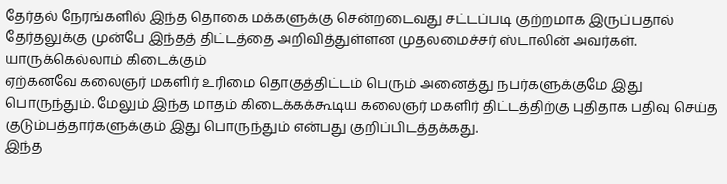தேர்தல் நேரங்களில் இந்த தொகை மக்களுக்கு சென்றடைவது சட்டப்படி குற்றமாக இருப்பதால் தேர்தலுக்கு முன்பே இந்தத் திட்டத்தை அறிவித்துள்ளன முதலமைச்சர் ஸ்டாலின் அவர்கள்.
யாருக்கெல்லாம் கிடைக்கும்
ஏற்கனவே கலைஞர் மகளிர் உரிமை தொகுத்திட்டம் பெரும் அனைத்து நபர்களுக்குமே இது பொருந்தும். மேலும் இந்த மாதம் கிடைக்கக்கூடிய கலைஞர் மகளிர் திட்டத்திற்கு புதிதாக பதிவு செய்த குடும்பத்தார்களுக்கும் இது பொருந்தும் என்பது குறிப்பிடத்தக்கது.
இந்த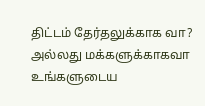திட்டம் தேர்தலுக்காக வா? அல்லது மக்களுக்காகவா உங்களுடைய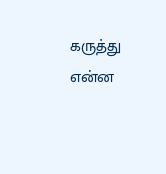கருத்து என்ன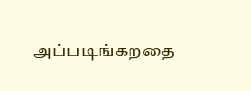அப்படிங்கறதை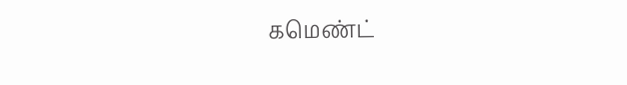கமெண்ட்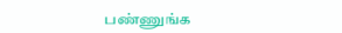பண்ணுங்க